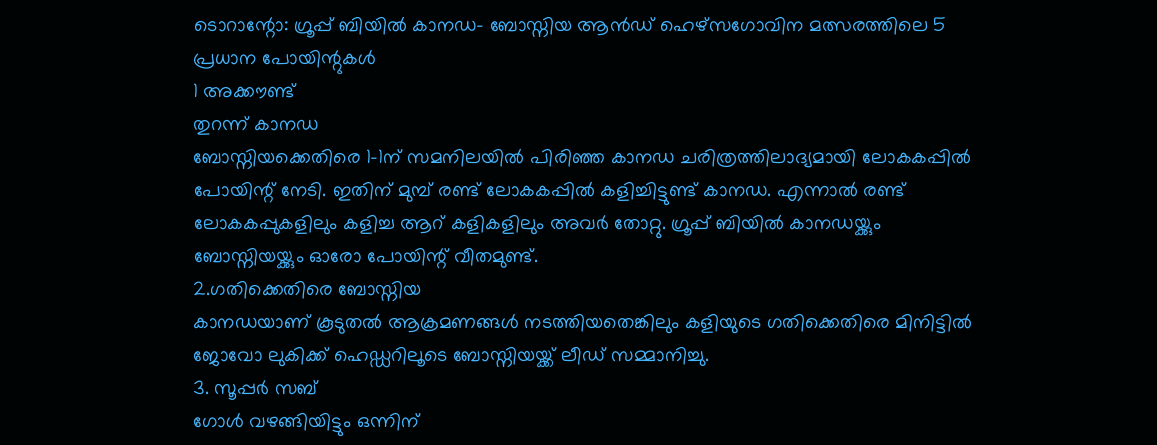ടൊറാന്റോ: ഗ്രൂപ്പ് ബിയിൽ കാനഡ- ബോസ്നിയ ആൻഡ് ഹെഴ്സഗോവിന മത്സരത്തിലെ 5 പ്രധാന പോയിന്റുകൾ
1 അക്കൗണ്ട്
തുറന്ന് കാനഡ
ബോസ്നിയക്കെതിരെ 1-1ന് സമനിലയിൽ പിരിഞ്ഞ കാനഡ ചരിത്രത്തിലാദ്യമായി ലോകകപ്പിൽ പോയിന്റ് നേടി. ഇതിന് മുമ്പ് രണ്ട് ലോകകപ്പിൽ കളിച്ചിട്ടുണ്ട് കാനഡ. എന്നാൽ രണ്ട് ലോകകപ്പുകളിലും കളിച്ച ആറ് കളികളിലും അവർ തോറ്റു. ഗ്രൂപ്പ് ബിയിൽ കാനഡയ്ക്കും ബോസ്നിയയ്ക്കും ഓരോ പോയിന്റ് വീതമുണ്ട്.
2.ഗതിക്കെതിരെ ബോസ്നിയ
കാനഡയാണ് കൂടുതൽ ആക്രമണങ്ങൾ നടത്തിയതെങ്കിലും കളിയുടെ ഗതിക്കെതിരെ മിനിട്ടിൽ ജോവോ ലുകിക്ക് ഹെഡ്ഡറിലൂടെ ബോസ്നിയയ്ക്ക് ലീഡ് സമ്മാനിച്ചു.
3. സൂപ്പർ സബ്
ഗോൾ വഴങ്ങിയിട്ടും ഒന്നിന്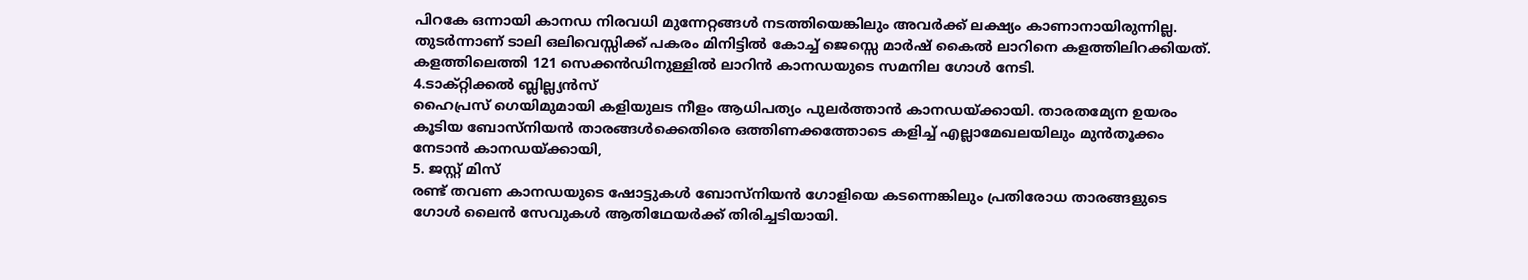പിറകേ ഒന്നായി കാനഡ നിരവധി മുന്നേറ്റങ്ങൾ നടത്തിയെങ്കിലും അവർക്ക് ലക്ഷ്യം കാണാനായിരുന്നില്ല. തുടർന്നാണ് ടാലി ഒലിവെസ്സിക്ക് പകരം മിനിട്ടിൽ കോച്ച് ജെസ്സെ മാർഷ് കൈൽ ലാറിനെ കളത്തിലിറക്കിയത്. കളത്തിലെത്തി 121 സെക്കൻഡിനുള്ളിൽ ലാറിൻ കാനഡയുടെ സമനില ഗോൾ നേടി.
4.ടാക്റ്റിക്കൽ ബ്ലില്ല്യൻസ്
ഹൈപ്രസ് ഗെയിമുമായി കളിയുലട നീളം ആധിപത്യം പുലർത്താൻ കാനഡയ്ക്കായി. താരതമ്യേന ഉയരം കൂടിയ ബോസ്നിയൻ താരങ്ങൾക്കെതിരെ ഒത്തിണക്കത്തോടെ കളിച്ച് എല്ലാമേഖലയിലും മുൻതൂക്കം നേടാൻ കാനഡയ്ക്കായി,
5. ജസ്റ്റ് മിസ്
രണ്ട് തവണ കാനഡയുടെ ഷോട്ടുകൾ ബോസ്നിയൻ ഗോളിയെ കടന്നെങ്കിലും പ്രതിരോധ താരങ്ങളുടെ ഗോൾ ലൈൻ സേവുകൾ ആതിഥേയർക്ക് തിരിച്ചടിയായി.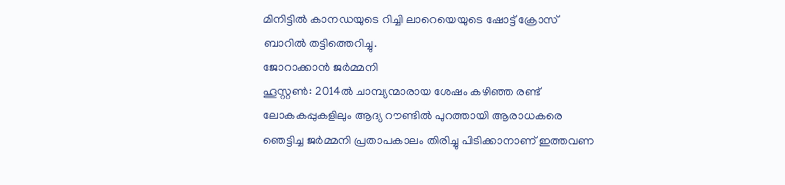മിനിട്ടിൽ കാനഡയുടെ റിച്ചി ലാറെയെയുടെ ഷോട്ട് ക്രോസ് ബാറിൽ തട്ടിത്തെറിച്ചു.
ജോറാക്കാൻ ജർമ്മനി
ഹൂസ്റ്റൺ: 2014ൽ ചാമ്പ്യന്മാരായ ശേഷം കഴിഞ്ഞ രണ്ട് ലോകകപ്പുകളിലും ആദ്യ റൗണ്ടിൽ പുറത്തായി ആരാധകരെ ഞെട്ടിച്ച ജർമ്മനി പ്രതാപകാലം തിരിച്ചു പിടിക്കാനാണ് ഇത്തവണ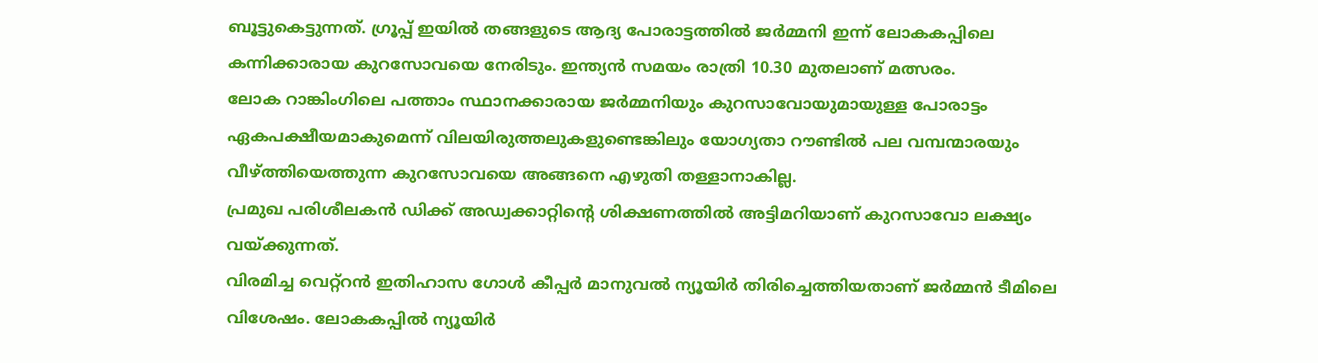ബൂട്ടുകെട്ടുന്നത്. ഗ്രൂപ്പ് ഇയിൽ തങ്ങളുടെ ആദ്യ പോരാട്ടത്തിൽ ജർമ്മനി ഇന്ന് ലോകകപ്പിലെ കന്നിക്കാരായ കുറസോവയെ നേരിടും. ഇന്ത്യൻ സമയം രാത്രി 10.30 മുതലാണ് മത്സരം.
ലോക റാങ്കിംഗിലെ പത്താം സ്ഥാനക്കാരായ ജർമ്മനിയും കുറസാവോയുമായുള്ള പോരാട്ടം ഏകപക്ഷീയമാകുമെന്ന് വിലയിരുത്തലുകളുണ്ടെങ്കിലും യോഗ്യതാ റൗണ്ടിൽ പല വമ്പന്മാരയും വീഴ്ത്തിയെത്തുന്ന കുറസോവയെ അങ്ങനെ എഴുതി തള്ളാനാകില്ല.
പ്രമുഖ പരിശീലകൻ ഡിക്ക് അഡ്വക്കാറ്റിന്റെ ശിക്ഷണത്തിൽ അട്ടിമറിയാണ് കുറസാവോ ലക്ഷ്യം വയ്ക്കുന്നത്.
വിരമിച്ച വെറ്റ്റൻ ഇതിഹാസ ഗോൾ കീപ്പർ മാനുവൽ ന്യൂയിർ തിരിച്ചെത്തിയതാണ് ജർമ്മൻ ടീമിലെ വിശേഷം. ലോകകപ്പിൽ ന്യൂയിർ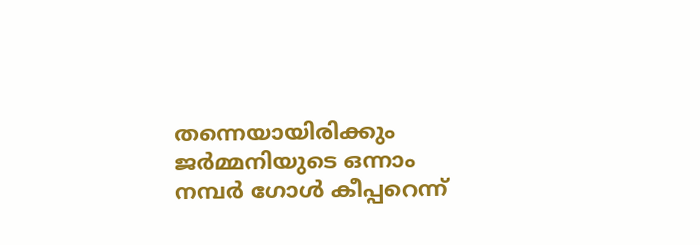തന്നെയായിരിക്കും ജർമ്മനിയുടെ ഒന്നാം നമ്പർ ഗോൾ കീപ്പറെന്ന്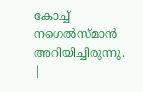കോച്ച് നഗെൽസ്മാൻ അറിയിച്ചിരുന്നു.
|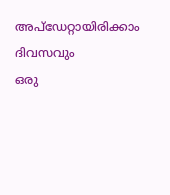അപ്ഡേറ്റായിരിക്കാം ദിവസവും
ഒരു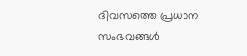ദിവസത്തെ പ്രധാന സംഭവങ്ങൾ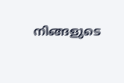നിങ്ങളുടെ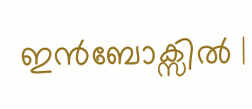ഇൻബോക്സിൽ |